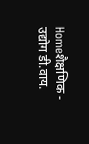Homeशैक्षणिक - उद्योग डी.वाय.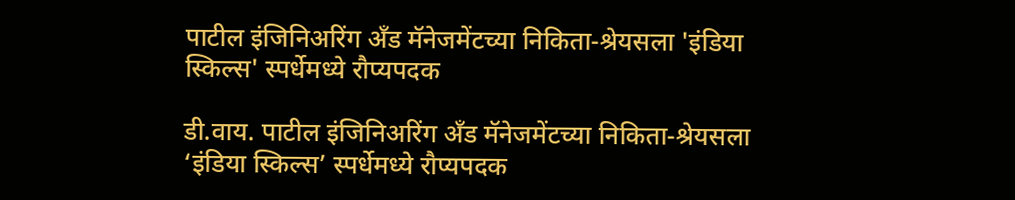पाटील इंजिनिअरिंग अँड मॅनेजमेंटच्या निकिता-श्रेयसला 'इंडिया स्किल्स' स्पर्धेमध्ये रौप्यपदक

डी.वाय. पाटील इंजिनिअरिंग अँड मॅनेजमेंटच्या निकिता-श्रेयसला ‘इंडिया स्किल्स’ स्पर्धेमध्ये रौप्यपदक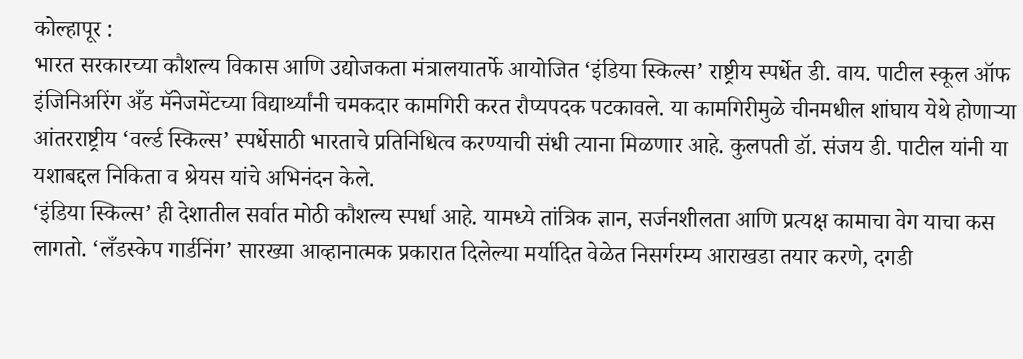कोल्हापूर :
भारत सरकारच्या कौशल्य विकास आणि उद्योजकता मंत्रालयातर्फे आयोजित ‘इंडिया स्किल्स’ राष्ट्रीय स्पर्धेत डी. वाय. पाटील स्कूल ऑफ इंजिनिअरिंग अँड मॅनेजमेंटच्या विद्यार्थ्यांनी चमकदार कामगिरी करत रौप्यपदक पटकावले. या कामगिरीमुळे चीनमधील शांघाय येथे होणाऱ्या आंतरराष्ट्रीय ‘वर्ल्ड स्किल्स’ स्पर्धेसाठी भारताचे प्रतिनिधित्व करण्याची संधी त्याना मिळणार आहे. कुलपती डॉ. संजय डी. पाटील यांनी या यशाबद्दल निकिता व श्रेयस यांचे अभिनंदन केले.
‘इंडिया स्किल्स’ ही देशातील सर्वात मोठी कौशल्य स्पर्धा आहे. यामध्ये तांत्रिक ज्ञान, सर्जनशीलता आणि प्रत्यक्ष कामाचा वेग याचा कस लागतो. ‘लँडस्केप गार्डनिंग’ सारख्या आव्हानात्मक प्रकारात दिलेल्या मर्यादित वेळेत निसर्गरम्य आराखडा तयार करणे, दगडी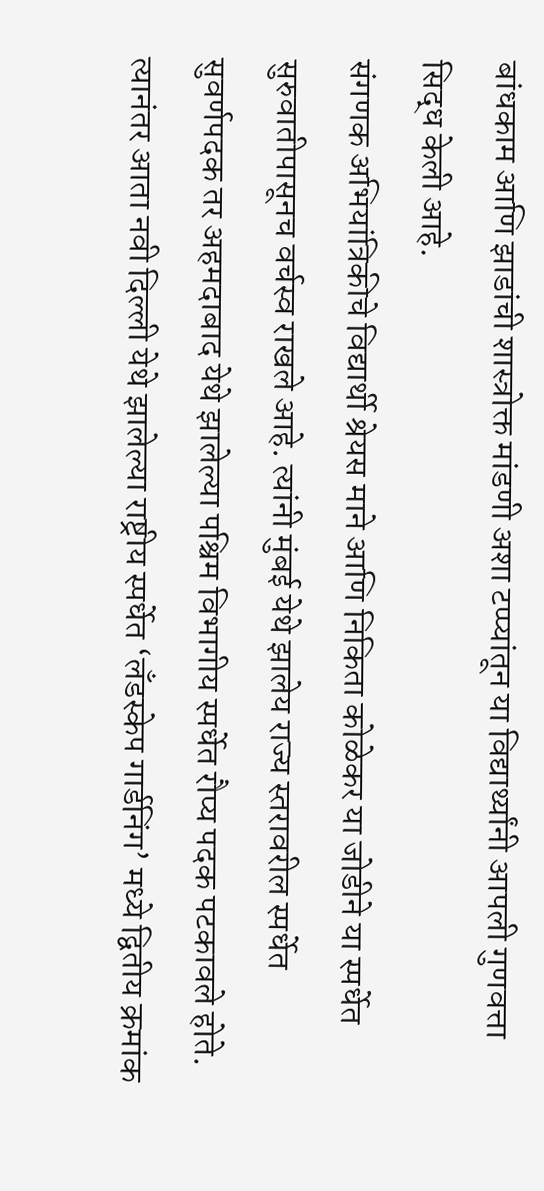बांधकाम आणि झाडांची शास्त्रोक्त मांडणी अशा टप्प्यांतून या विद्यार्थ्यांनी आपली गुणवत्ता सिद्ध केली आहे.
संगणक अभियांत्रिकीचे विद्यार्थी श्रेयस माने आणि निकिता कोळेकर या जोडीने या स्पर्धेत सुरुवातीपासूनच वर्चस्व राखले आहे. त्यांनी मुंबई येथे झालेय राज्य स्तरावरील स्पर्धेत सुवर्णपदक तर अहमदाबाद येथे झालेल्या पश्चिम विभागीय स्पर्धेत रौप्य पदक पटकावले होते. त्यानंतर आता नवी दिल्ली येथे झालेल्या राष्ट्रीय स्पर्धेत ‘लँडस्केप गार्डनिंग’ मध्ये द्वितीय क्रमांक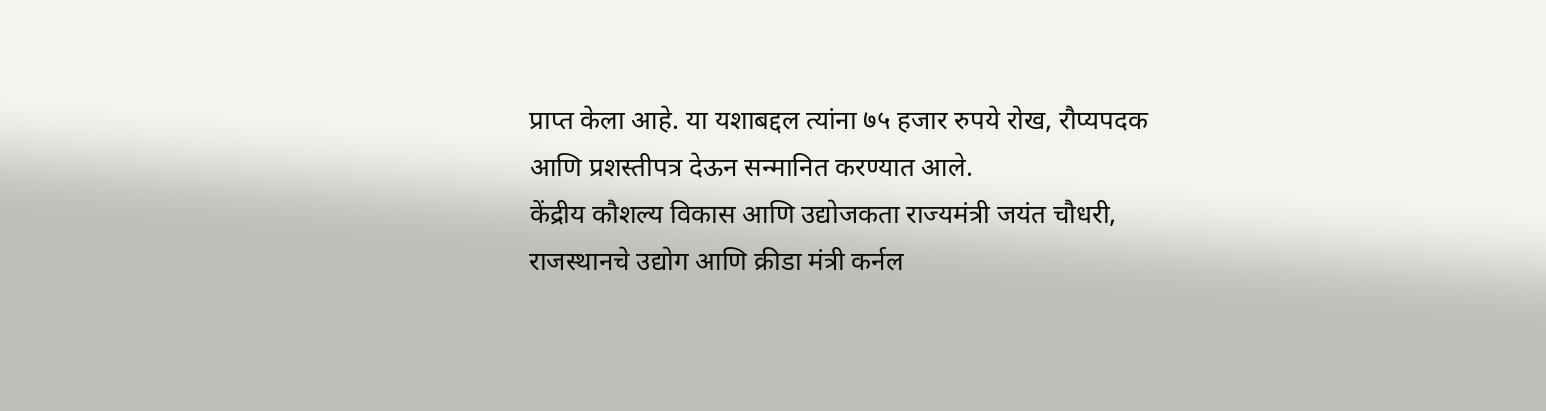प्राप्त केला आहे. या यशाबद्दल त्यांना ७५ हजार रुपये रोख, रौप्यपदक आणि प्रशस्तीपत्र देऊन सन्मानित करण्यात आले.
केंद्रीय कौशल्य विकास आणि उद्योजकता राज्यमंत्री जयंत चौधरी, राजस्थानचे उद्योग आणि क्रीडा मंत्री कर्नल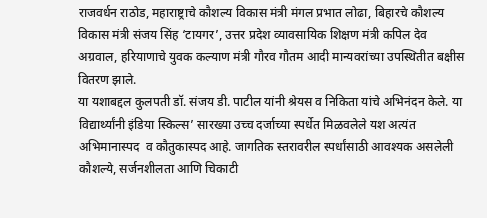राजवर्धन राठोड, महाराष्ट्राचे कौशल्य विकास मंत्री मंगल प्रभात लोढा, बिहारचे कौशल्य विकास मंत्री संजय सिंह ‘टायगर’, उत्तर प्रदेश व्यावसायिक शिक्षण मंत्री कपिल देव अग्रवाल, हरियाणाचे युवक कल्याण मंत्री गौरव गौतम आदी मान्यवरांच्या उपस्थितीत बक्षीस वितरण झाले.
या यशाबद्दल कुलपती डॉ. संजय डी. पाटील यांनी श्रेयस व निकिता यांचे अभिनंदन केले. या विद्यार्थ्यांनी इंडिया स्किल्स’ सारख्या उच्च दर्जाच्या स्पर्धेत मिळवलेले यश अत्यंत अभिमानास्पद  व कौतुकास्पद आहे. जागतिक स्तरावरील स्पर्धांसाठी आवश्यक असलेली कौशल्ये, सर्जनशीलता आणि चिकाटी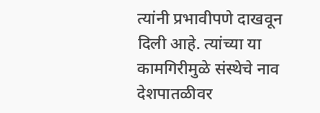त्यांनी प्रभावीपणे दाखवून दिली आहे. त्यांच्या या कामगिरीमुळे संस्थेचे नाव देशपातळीवर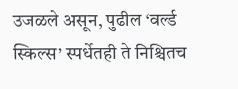उजळले असून, पुढील ‘वर्ल्ड स्किल्स’ स्पर्धेतही ते निश्चितच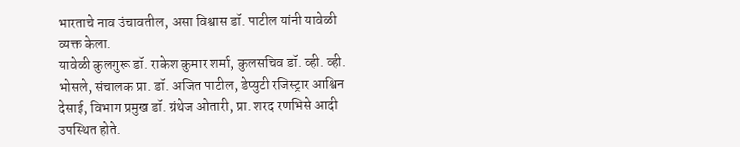भारताचे नाव उंचावतील, असा विश्वास डॉ. पाटील यांनी यावेळी व्यक्त केला.
यावेळी कुलगुरू डॉ. राकेश कुमार शर्मा, कुलसचिव डॉ. व्ही. व्ही. भोसले, संचालक प्रा. डॉ. अजित पाटील, डेप्युटी रजिस्ट्रार आश्विन देसाई, विभाग प्रमुख डॉ. ग्रंथेज ओतारी, प्रा. शरद रणभिसे आदी उपस्थित होते.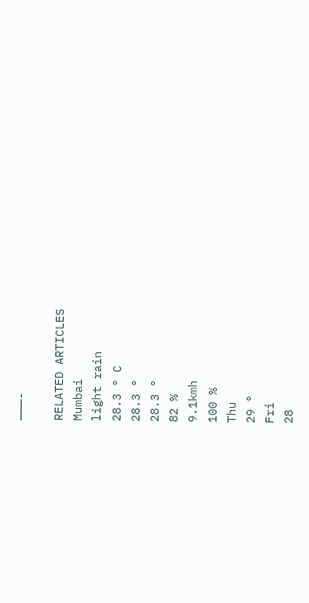———-

RELATED ARTICLES
Mumbai
light rain
28.3 ° C
28.3 °
28.3 °
82 %
9.1kmh
100 %
Thu
29 °
Fri
28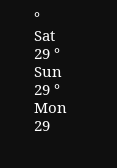°
Sat
29 °
Sun
29 °
Mon
29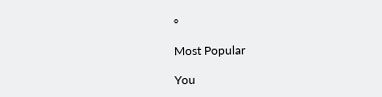°

Most Popular

You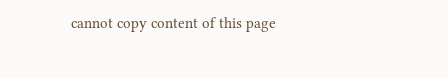cannot copy content of this page